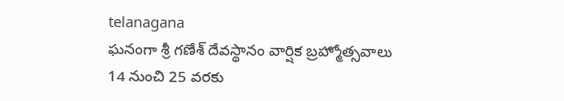telanagana
ఘనంగా శ్రీ గణేశ్ దేవస్థానం వార్షిక బ్రహ్మోత్సవాలు 14 నుంచి 25 వరకు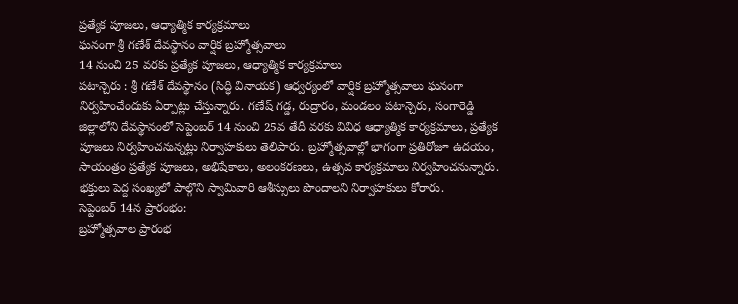ప్రత్యేక పూజలు, ఆధ్యాత్మిక కార్యక్రమాలు
ఘనంగా శ్రీ గణేశ్ దేవస్థానం వార్షిక బ్రహ్మోత్సవాలు
14 నుంచి 25 వరకు ప్రత్యేక పూజలు, ఆధ్యాత్మిక కార్యక్రమాలు
పటాన్చెరు : శ్రీ గణేశ్ దేవస్థానం (సిద్ధి వినాయక) ఆధ్వర్యంలో వార్షిక బ్రహ్మోత్సవాలు ఘనంగా నిర్వహించేందుకు ఏర్పాట్లు చేస్తున్నారు. గణేష్ గడ్డ, రుద్రారం, మండలం పటాన్చెరు, సంగారెడ్డి జిల్లాలోని దేవస్థానంలో సెప్టెంబర్ 14 నుంచి 25వ తేదీ వరకు వివిధ ఆధ్యాత్మిక కార్యక్రమాలు, ప్రత్యేక పూజలు నిర్వహించనున్నట్లు నిర్వాహకులు తెలిపారు. బ్రహ్మోత్సవాల్లో భాగంగా ప్రతిరోజూ ఉదయం, సాయంత్రం ప్రత్యేక పూజలు, అభిషేకాలు, అలంకరణలు, ఉత్సవ కార్యక్రమాలు నిర్వహించనున్నారు. భక్తులు పెద్ద సంఖ్యలో పాల్గొని స్వామివారి ఆశీస్సులు పొందాలని నిర్వాహకులు కోరారు.
సెప్టెంబర్ 14న ప్రారంభం:
బ్రహ్మోత్సవాల ప్రారంభ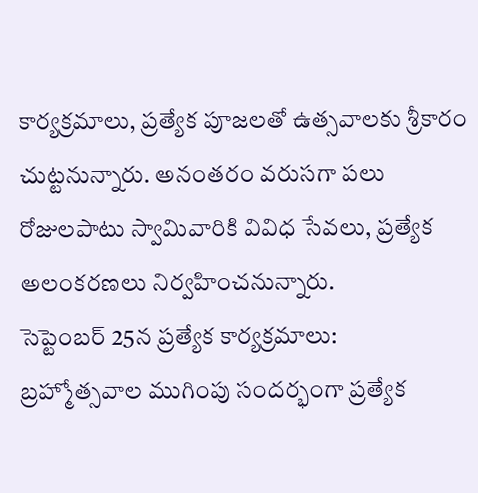కార్యక్రమాలు, ప్రత్యేక పూజలతో ఉత్సవాలకు శ్రీకారం చుట్టనున్నారు. అనంతరం వరుసగా పలు రోజులపాటు స్వామివారికి వివిధ సేవలు, ప్రత్యేక అలంకరణలు నిర్వహించనున్నారు.
సెప్టెంబర్ 25న ప్రత్యేక కార్యక్రమాలు:
బ్రహ్మోత్సవాల ముగింపు సందర్భంగా ప్రత్యేక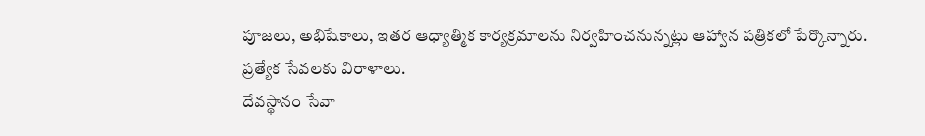పూజలు, అభిషేకాలు, ఇతర ఆధ్యాత్మిక కార్యక్రమాలను నిర్వహించనున్నట్లు ఆహ్వాన పత్రికలో పేర్కొన్నారు.
ప్రత్యేక సేవలకు విరాళాలు.
దేవస్థానం సేవా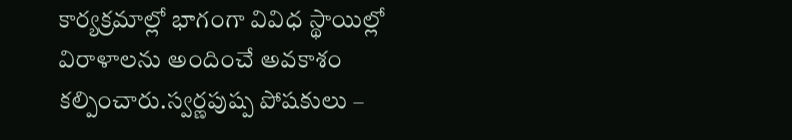కార్యక్రమాల్లో భాగంగా వివిధ స్థాయిల్లో విరాళాలను అందించే అవకాశం కల్పించారు.స్వర్ణపుష్ప పోషకులు –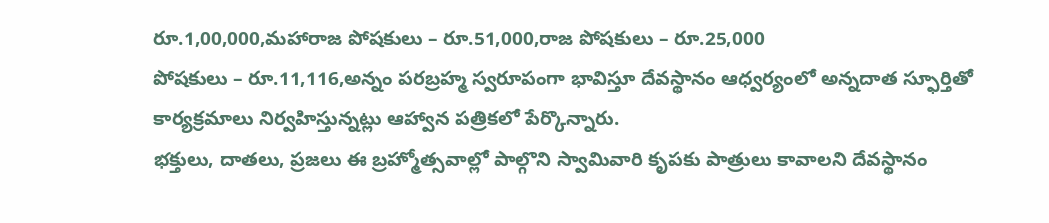రూ.1,00,000,మహారాజ పోషకులు – రూ.51,000,రాజ పోషకులు – రూ.25,000
పోషకులు – రూ.11,116,అన్నం పరబ్రహ్మ స్వరూపంగా భావిస్తూ దేవస్థానం ఆధ్వర్యంలో అన్నదాత స్ఫూర్తితో కార్యక్రమాలు నిర్వహిస్తున్నట్లు ఆహ్వాన పత్రికలో పేర్కొన్నారు.
భక్తులు, దాతలు, ప్రజలు ఈ బ్రహ్మోత్సవాల్లో పాల్గొని స్వామివారి కృపకు పాత్రులు కావాలని దేవస్థానం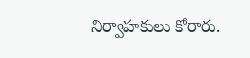నిర్వాహకులు కోరారు.